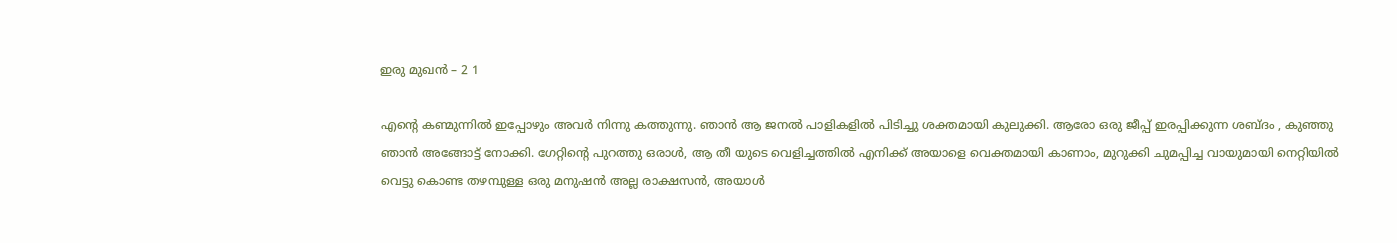ഇരു മുഖന്‍ – 2 1

എന്‍റെ കണ്മുന്നില്‍ ഇപ്പോഴും അവര്‍ നിന്നു കത്തുന്നു. ഞാന്‍ ആ ജനല്‍ പാളികളില്‍ പിടിച്ചു ശക്തമായി കുലുക്കി. ആരോ ഒരു ജീപ്പ് ഇരപ്പിക്കുന്ന ശബ്ദം , കുഞ്ഞു ഞാന്‍ അങ്ങോട്ട്‌ നോക്കി. ഗേറ്റിന്റെ പുറത്തു ഒരാള്‍, ആ തീ യുടെ വെളിച്ചത്തില്‍ എനിക്ക് അയാളെ വെക്തമായി കാണാം, മുറുക്കി ചുമപ്പിച്ച വായുമായി നെറ്റിയില്‍ വെട്ടു കൊണ്ട തഴമ്പുള്ള ഒരു മനുഷന്‍ അല്ല രാക്ഷസന്‍, അയാള്‍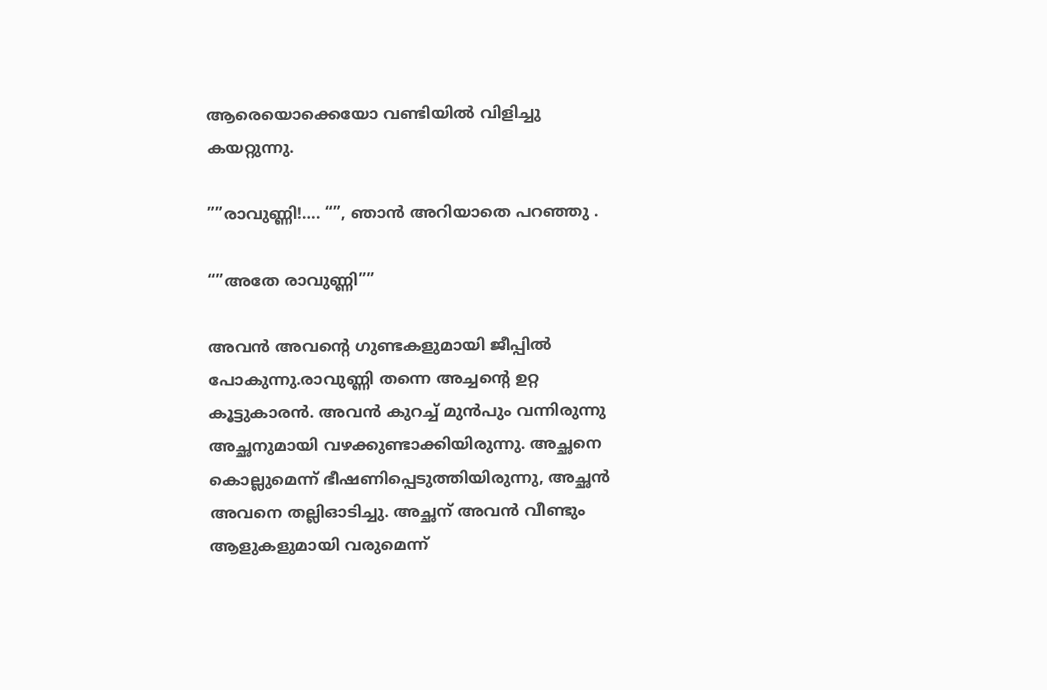ആരെയൊക്കെയോ വണ്ടിയില്‍ വിളിച്ചു കയറ്റുന്നു.

””രാവുണ്ണി!…. “”, ഞാന്‍ അറിയാതെ പറഞ്ഞു .

“”അതേ രാവുണ്ണി””

അവന്‍ അവന്റെ ഗുണ്ടകളുമായി ജീപ്പില്‍ പോകുന്നു.രാവുണ്ണി തന്നെ അച്ചന്‍റെ ഉറ്റ കൂട്ടുകാരന്‍. അവന്‍ കുറച്ച്‌ മുന്‍പും വന്നിരുന്നു അച്ഛനുമായി വഴക്കുണ്ടാക്കിയിരുന്നു. അച്ഛനെ കൊല്ലുമെന്ന് ഭീഷണിപ്പെടുത്തിയിരുന്നു, അച്ഛന്‍ അവനെ തല്ലിഓടിച്ചു. അച്ഛന് അവന്‍ വീണ്ടും ആളുകളുമായി വരുമെന്ന്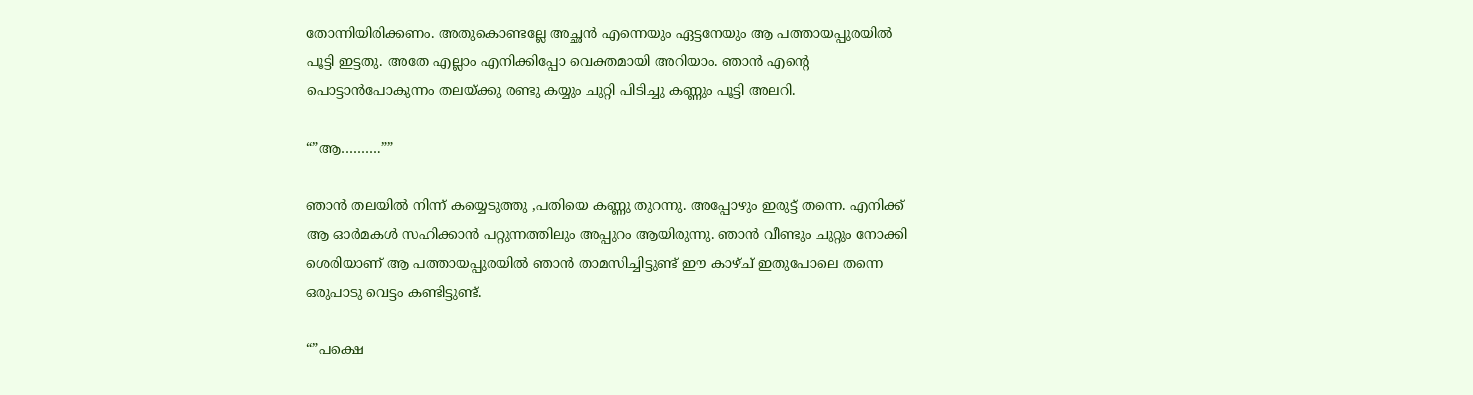തോന്നിയിരിക്കണം. അതുകൊണ്ടല്ലേ അച്ഛന്‍ എന്നെയും ഏട്ടനേയും ആ പത്തായപ്പുരയില്‍ പൂട്ടി ഇട്ടതു. അതേ എല്ലാം എനിക്കിപ്പോ വെക്തമായി അറിയാം. ഞാന്‍ എന്‍റെ പൊട്ടാന്‍പോകുന്നം തലയ്ക്കു രണ്ടു കയ്യും ചുറ്റി പിടിച്ചു കണ്ണും പൂട്ടി അലറി.

“”ആ……….””

ഞാന്‍ തലയില്‍ നിന്ന് കയ്യെടുത്തു ,പതിയെ കണ്ണു തുറന്നു. അപ്പോഴും ഇരുട്ട് തന്നെ. എനിക്ക് ആ ഓര്‍മകള്‍ സഹിക്കാന്‍ പറ്റുന്നത്തിലും അപ്പുറം ആയിരുന്നു. ഞാന്‍ വീണ്ടും ചുറ്റും നോക്കി ശെരിയാണ്‌ ആ പത്തായപ്പുരയില്‍ ഞാന്‍ താമസിച്ചിട്ടുണ്ട് ഈ കാഴ്ച് ഇതുപോലെ തന്നെ ഒരുപാടു വെട്ടം കണ്ടിട്ടുണ്ട്.

“”പക്ഷെ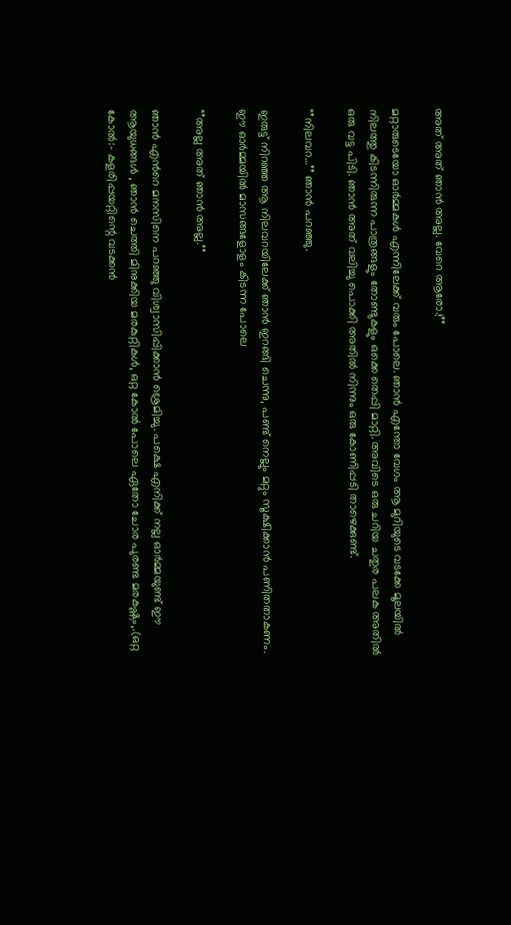അത് അത് ഞാന്‍ അല്ല. വേറെ ആരോ.!””

മറ്റാരുടെയോ ഓര്‍മ്മകള്‍ എന്നിലേക്ക്‌ വരും പോലെ. ഞാന്‍ എന്തോ വേഗം ആ മുറിയുടെ വടക്കേ മൂലയില്‍ നിലത്തു കിടന്നിരുന്ന പാത്രങ്ങളും തോണ്ടുകളും ഒക്കെ തെപ്പി മാറ്റി. അവിടെ ഒരു ചറിയ ചതുര പലക അതില്‍ ഒരു വട്ട പിടി. ഞാന്‍ അത് വലിച്ചു പൊക്കി അതില്‍ നിന്നും ഒരു കോണിപ്പടി താഴെക്കുണ്ട്.

“”നിലവറ…”” ഞാന്‍ പറഞ്ഞു.

ഇരുട്ട് നിറഞ്ഞ ആ നിലവറയിലേക്ക് ഞാന്‍ ഇറങ്ങി ചെന്നു, പണ്ട് നെല്ലും മറ്റും സൂക്ഷിക്കാന്‍ പണിതതാകണം. ഈ ഓര്‍മ്മയില്‍ മാസങ്ങളോളം കിടന്ന പോലെ

“”അല്ല അത് ഞാന്‍ അല്ല.””

ഞാന്‍ എന്‍റെ മനസിനെ പറഞ്ഞു വിശ്വാസിപ്പിക്കാന്‍ ശ്രെമിച്ചു. പക്ഷെ എനിക്ക് നല്ല ഓര്‍മ്മയുണ്ട് ഈ ആയുധങ്ങള്‍ , ഞാന്‍ ചെത്തി മിനുക്കിയ മരകുറ്റികള്‍, ഒറ്റ കോൽ പോലെ ഏതോ ചോര പുരണ്ട മരകഷ്ണം,.(ഒറ്റ കോൽ:- കളരിപ്പയറ്റിന്റെ വടക്കൻ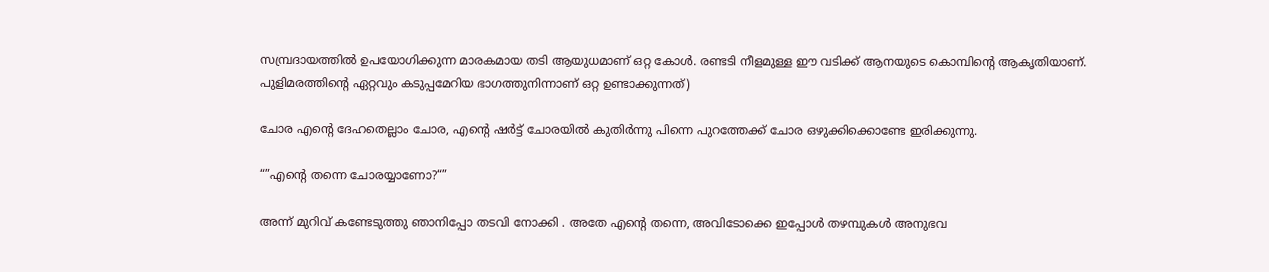സമ്പ്രദായത്തിൽ ഉപയോഗിക്കുന്ന മാരകമായ തടി ആയുധമാണ് ഒറ്റ കോൾ. രണ്ടടി നീളമുള്ള ഈ വടിക്ക് ആനയുടെ കൊമ്പിന്റെ ആകൃതിയാണ്. പുളിമരത്തിന്റെ ഏറ്റവും കടുപ്പമേറിയ ഭാഗത്തുനിന്നാണ് ഒറ്റ ഉണ്ടാക്കുന്നത്)

ചോര എന്‍റെ ദേഹതെല്ലാം ചോര, എന്‍റെ ഷര്‍ട്ട്‌ ചോരയില്‍ കുതിര്‍ന്നു പിന്നെ പുറത്തേക്ക് ചോര ഒഴുക്കിക്കൊണ്ടേ ഇരിക്കുന്നു.

“”എന്‍റെ തന്നെ ചോരയ്യാണോ?“”

അന്ന് മുറിവ് കണ്ടേടുത്തു ഞാനിപ്പോ തടവി നോക്കി . അതേ എന്‍റെ തന്നെ, അവിടോക്കെ ഇപ്പോള്‍ തഴമ്പുകള്‍ അനുഭവ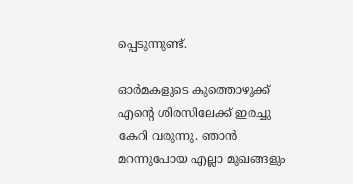പ്പെടുന്നുണ്ട്.

ഓര്‍മകളുടെ കുത്തൊഴുക്ക് എന്‍റെ ശിരസിലേക്ക് ഇരച്ചു കേറി വരുന്നു. ഞാന്‍ മറന്നുപോയ എല്ലാ മുഖങ്ങളും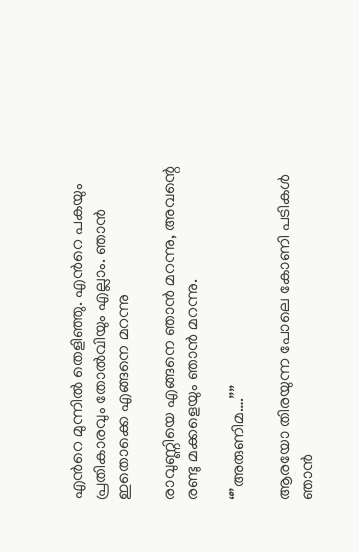എന്‍റെ മുന്നില്‍ തെളിഞ്ഞു. എന്‍റെ പകയും പ്രതികാരവും തോല്‍വിയും എല്ലാം. ഞാന്‍ ഇതൊക്കെ എങ്ങനെ മറന്നു

രാവുണ്ണിയെ എങ്ങനെ ഞാന്‍ മറന്നു, അവന്റെ രണ്ടു മക്കളെയും ഞാന്‍ മറന്നു.

“”അരുണിമ….”’’

ആരയോ തിരയുന്ന പോലെ കോണി പടികള്‍ ഞാന്‍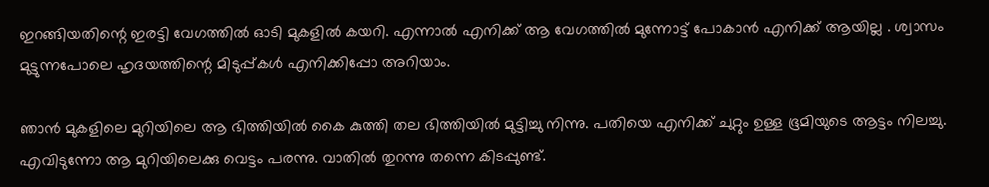ഇറങ്ങിയതിന്റെ ഇരട്ടി വേഗത്തില്‍ ഓടി മുകളില്‍ കയറി. എന്നാല്‍ എനിക്ക് ആ വേഗത്തില്‍ മുന്നോട്ട് പോകാന്‍ എനിക്ക് ആയില്ല . ശ്വാസം മുട്ടുന്നപോലെ ഹൃദയത്തിന്റെ മിടുപ്പ്കള്‍ എനിക്കിപ്പോ അറിയാം.

ഞാന്‍ മുകളിലെ മുറിയിലെ ആ ഭിത്തിയില്‍ കൈ കുത്തി തല ഭിത്തിയില്‍ മുട്ടിച്ചു നിന്നു. പതിയെ എനിക്ക് ചുറ്റും ഉള്ള ഭൂമിയുടെ ആട്ടം നിലച്ചു. എവിടുന്നോ ആ മുറിയിലെക്കു വെട്ടം പരന്നു. വാതില്‍ തുറന്നു തന്നെ കിടപ്പുണ്ട്.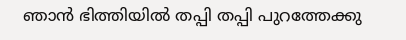ഞാന്‍ ഭിത്തിയില്‍ തപ്പി തപ്പി പുറത്തേക്കു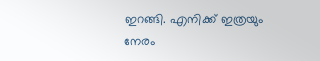ഇറങ്ങി. എനിക്ക് ഇത്രയും നേരം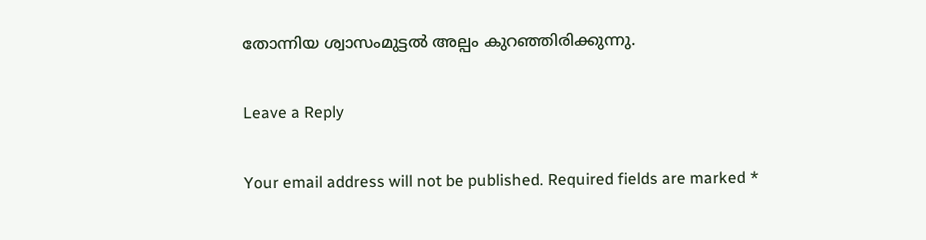തോന്നിയ ശ്വാസംമുട്ടല്‍ അല്പം കുറഞ്ഞിരിക്കുന്നു.

Leave a Reply

Your email address will not be published. Required fields are marked *